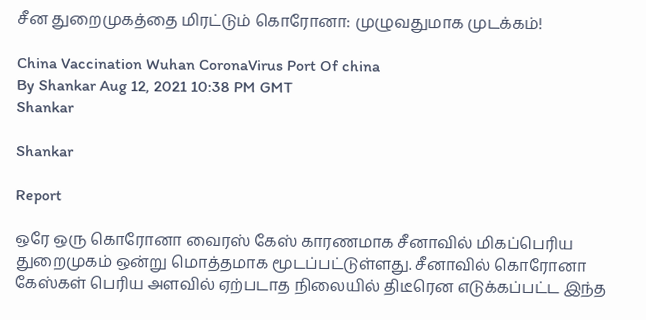சீன துறைமுகத்தை மிரட்டும் கொரோனா: முழுவதுமாக முடக்கம்!

China Vaccination Wuhan CoronaVirus Port Of china
By Shankar Aug 12, 2021 10:38 PM GMT
Shankar

Shankar

Report

ஒரே ஒரு கொரோனா வைரஸ் கேஸ் காரணமாக சீனாவில் மிகப்பெரிய துறைமுகம் ஒன்று மொத்தமாக மூடப்பட்டுள்ளது. சீனாவில் கொரோனா கேஸ்கள் பெரிய அளவில் ஏற்படாத நிலையில் திடீரென எடுக்கப்பட்ட இந்த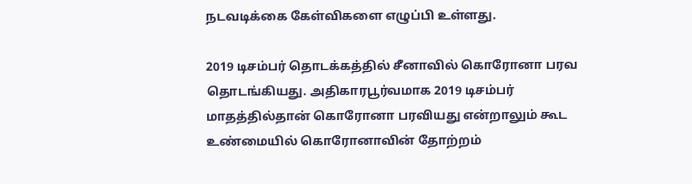நடவடிக்கை கேள்விகளை எழுப்பி உள்ளது.

2019 டிசம்பர் தொடக்கத்தில் சீனாவில் கொரோனா பரவ தொடங்கியது. அதிகாரபூர்வமாக 2019 டிசம்பர் மாதத்தில்தான் கொரோனா பரவியது என்றாலும் கூட உண்மையில் கொரோனாவின் தோற்றம்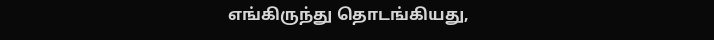எங்கிருந்து தொடங்கியது,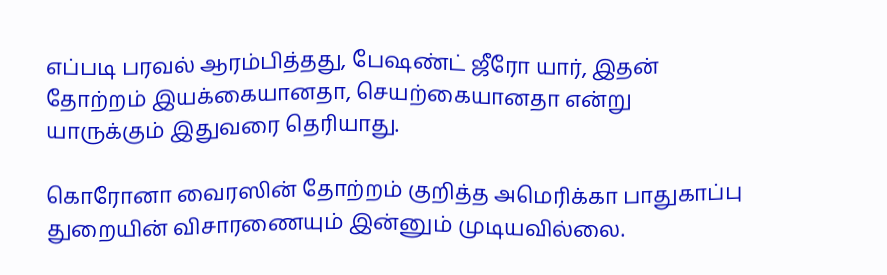எப்படி பரவல் ஆரம்பித்தது, பேஷண்ட் ஜீரோ யார், இதன் தோற்றம் இயக்கையானதா, செயற்கையானதா என்று யாருக்கும் இதுவரை தெரியாது.

கொரோனா வைரஸின் தோற்றம் குறித்த அமெரிக்கா பாதுகாப்பு துறையின் விசாரணையும் இன்னும் முடியவில்லை.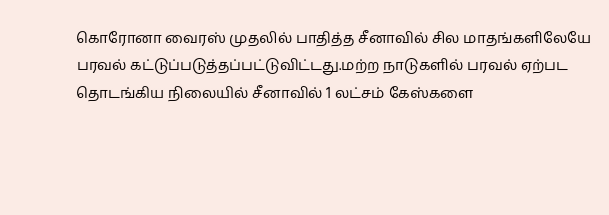கொரோனா வைரஸ் முதலில் பாதித்த சீனாவில் சில மாதங்களிலேயே பரவல் கட்டுப்படுத்தப்பட்டுவிட்டது.மற்ற நாடுகளில் பரவல் ஏற்பட தொடங்கிய நிலையில் சீனாவில் 1 லட்சம் கேஸ்களை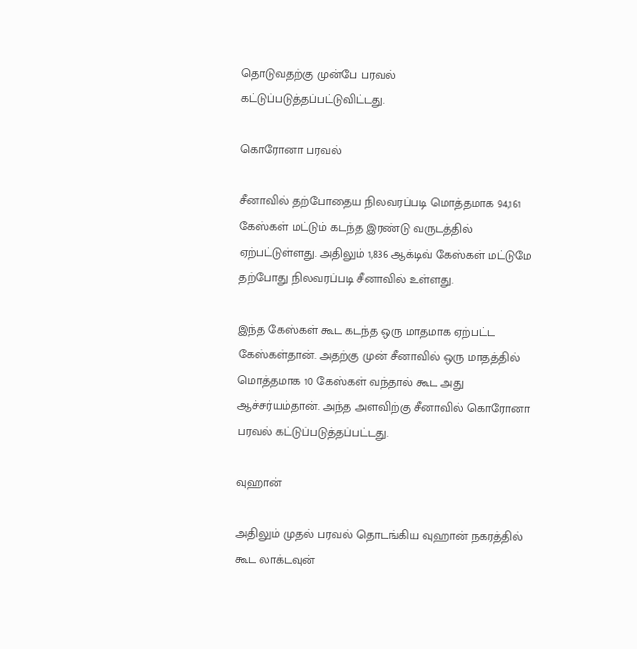தொடுவதற்கு முன்பே பரவல் கட்டுப்படுத்தப்பட்டுவிட்டது.

கொரோனா பரவல்

சீனாவில் தற்போதைய நிலவரப்படி மொத்தமாக 94,161 கேஸ்கள் மட்டும் கடந்த இரண்டு வருடத்தில் ஏற்பட்டுள்ளது. அதிலும் 1,836 ஆக்டிவ் கேஸ்கள் மட்டுமே தற்போது நிலவரப்படி சீனாவில் உள்ளது.

இந்த கேஸ்கள் கூட கடந்த ஒரு மாதமாக ஏற்பட்ட கேஸ்கள்தான். அதற்கு முன் சீனாவில் ஒரு மாதத்தில் மொத்தமாக 10 கேஸ்கள் வந்தால் கூட அது ஆச்சர்யம்தான். அந்த அளவிற்கு சீனாவில் கொரோனா பரவல் கட்டுப்படுத்தப்பட்டது.

வுஹான்

அதிலும் முதல் பரவல் தொடங்கிய வுஹான் நகரத்தில் கூட லாக்டவுன்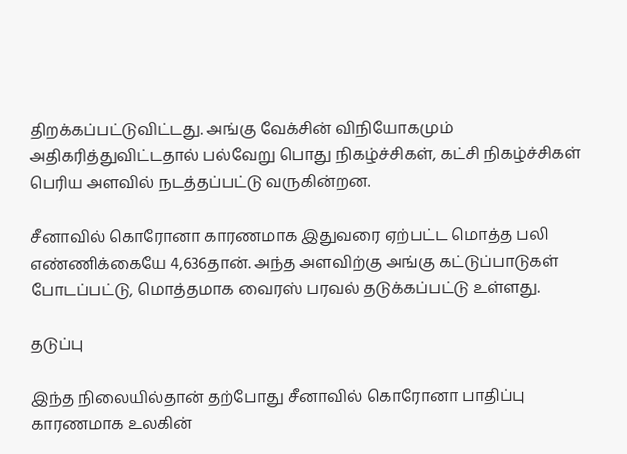திறக்கப்பட்டுவிட்டது. அங்கு வேக்சின் விநியோகமும் அதிகரித்துவிட்டதால் பல்வேறு பொது நிகழ்ச்சிகள், கட்சி நிகழ்ச்சிகள் பெரிய அளவில் நடத்தப்பட்டு வருகின்றன.

சீனாவில் கொரோனா காரணமாக இதுவரை ஏற்பட்ட மொத்த பலி எண்ணிக்கையே 4,636தான். அந்த அளவிற்கு அங்கு கட்டுப்பாடுகள் போடப்பட்டு, மொத்தமாக வைரஸ் பரவல் தடுக்கப்பட்டு உள்ளது.

தடுப்பு

இந்த நிலையில்தான் தற்போது சீனாவில் கொரோனா பாதிப்பு காரணமாக உலகின்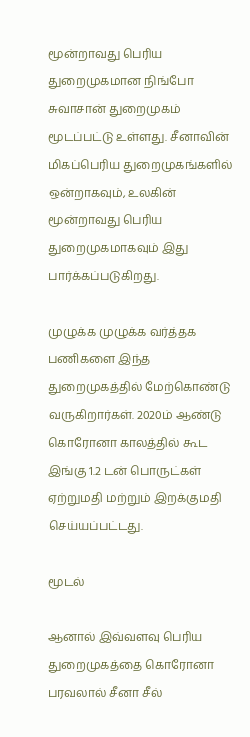மூன்றாவது பெரிய துறைமுகமான நிங்போ சுவாசான் துறைமுகம் மூடப்பட்டு உள்ளது. சீனாவின் மிகப்பெரிய துறைமுகங்களில் ஒன்றாகவும், உலகின் மூன்றாவது பெரிய துறைமுகமாகவும் இது பார்க்கப்படுகிறது.

முழுக்க முழுக்க வர்த்தக பணிகளை இந்த துறைமுகத்தில் மேற்கொண்டு வருகிறார்கள். 2020ம் ஆண்டு கொரோனா காலத்தில் கூட இங்கு 1.2 டன் பொருட்கள் ஏற்றுமதி மற்றும் இறக்குமதி செய்யப்பட்டது.

மூடல்

ஆனால் இவ்வளவு பெரிய துறைமுகத்தை கொரோனா பரவலால் சீனா சீல்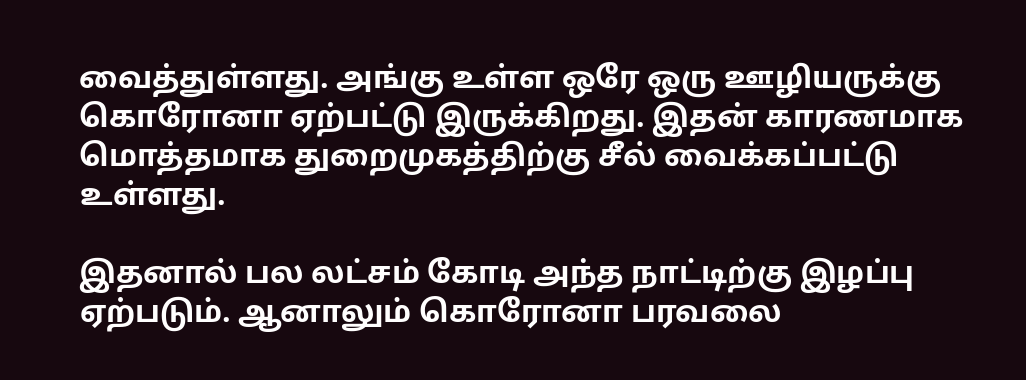வைத்துள்ளது. அங்கு உள்ள ஒரே ஒரு ஊழியருக்கு கொரோனா ஏற்பட்டு இருக்கிறது. இதன் காரணமாக மொத்தமாக துறைமுகத்திற்கு சீல் வைக்கப்பட்டு உள்ளது.

இதனால் பல லட்சம் கோடி அந்த நாட்டிற்கு இழப்பு ஏற்படும். ஆனாலும் கொரோனா பரவலை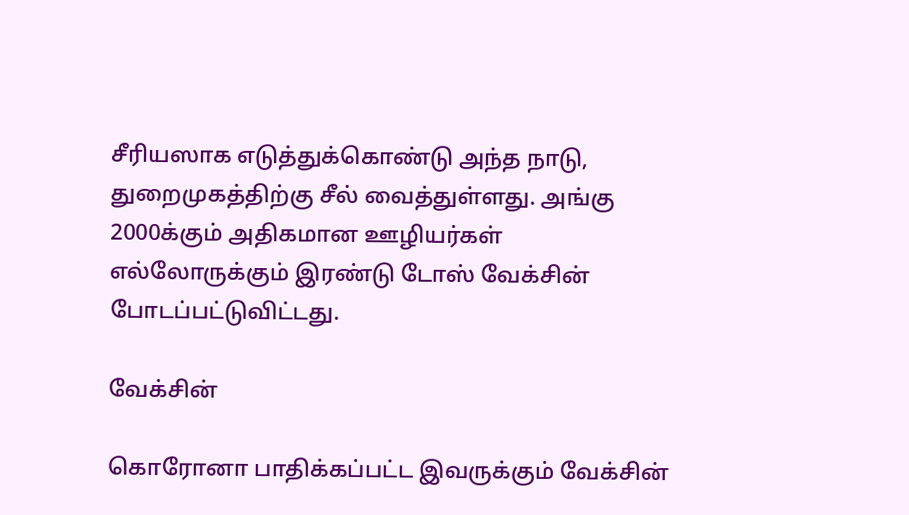சீரியஸாக எடுத்துக்கொண்டு அந்த நாடு, துறைமுகத்திற்கு சீல் வைத்துள்ளது. அங்கு 2000க்கும் அதிகமான ஊழியர்கள் எல்லோருக்கும் இரண்டு டோஸ் வேக்சின் போடப்பட்டுவிட்டது.

வேக்சின்

கொரோனா பாதிக்கப்பட்ட இவருக்கும் வேக்சின்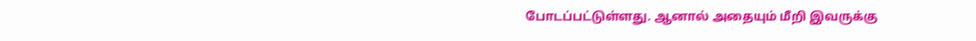போடப்பட்டுள்ளது. ஆனால் அதையும் மீறி இவருக்கு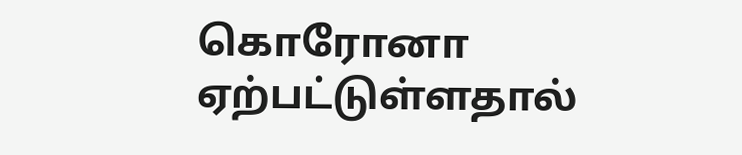கொரோனா ஏற்பட்டுள்ளதால்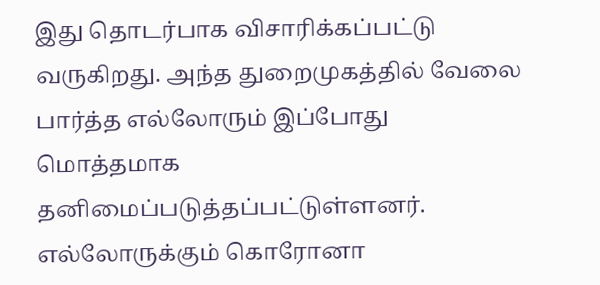இது தொடர்பாக விசாரிக்கப்பட்டு வருகிறது. அந்த துறைமுகத்தில் வேலை பார்த்த எல்லோரும் இப்போது மொத்தமாக தனிமைப்படுத்தப்பட்டுள்ளனர். எல்லோருக்கும் கொரோனா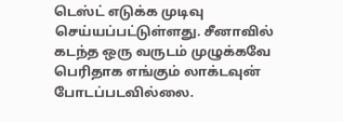டெஸ்ட் எடுக்க முடிவு செய்யப்பட்டுள்ளது. சீனாவில் கடந்த ஒரு வருடம் முழுக்கவே பெரிதாக எங்கும் லாக்டவுன் போடப்படவில்லை.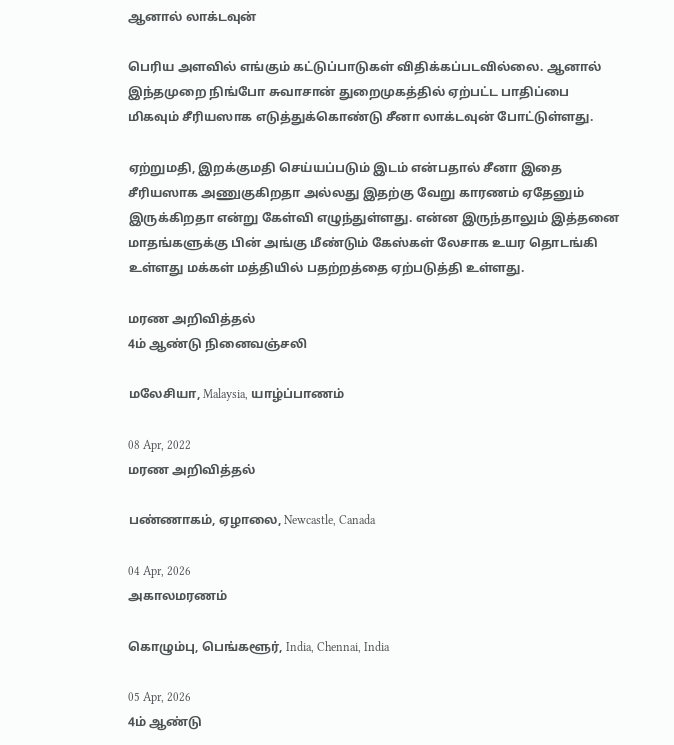ஆனால் லாக்டவுன்

பெரிய அளவில் எங்கும் கட்டுப்பாடுகள் விதிக்கப்படவில்லை. ஆனால் இந்தமுறை நிங்போ சுவாசான் துறைமுகத்தில் ஏற்பட்ட பாதிப்பை மிகவும் சீரியஸாக எடுத்துக்கொண்டு சீனா லாக்டவுன் போட்டுள்ளது.

ஏற்றுமதி, இறக்குமதி செய்யப்படும் இடம் என்பதால் சீனா இதை சீரியஸாக அணுகுகிறதா அல்லது இதற்கு வேறு காரணம் ஏதேனும் இருக்கிறதா என்று கேள்வி எழுந்துள்ளது. என்ன இருந்தாலும் இத்தனை மாதங்களுக்கு பின் அங்கு மீண்டும் கேஸ்கள் லேசாக உயர தொடங்கி உள்ளது மக்கள் மத்தியில் பதற்றத்தை ஏற்படுத்தி உள்ளது.

மரண அறிவித்தல்
4ம் ஆண்டு நினைவஞ்சலி

மலேசியா, Malaysia, யாழ்ப்பாணம்

08 Apr, 2022
மரண அறிவித்தல்

பண்ணாகம், ஏழாலை, Newcastle, Canada

04 Apr, 2026
அகாலமரணம்

கொழும்பு, பெங்களூர், India, Chennai, India

05 Apr, 2026
4ம் ஆண்டு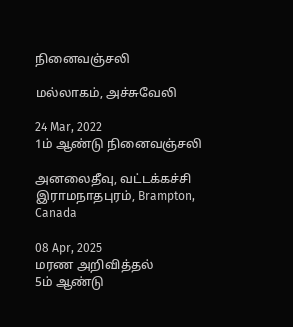நினைவஞ்சலி

மல்லாகம், அச்சுவேலி

24 Mar, 2022
1ம் ஆண்டு நினைவஞ்சலி

அனலைதீவு, வட்டக்கச்சி இராமநாதபுரம், Brampton, Canada

08 Apr, 2025
மரண அறிவித்தல்
5ம் ஆண்டு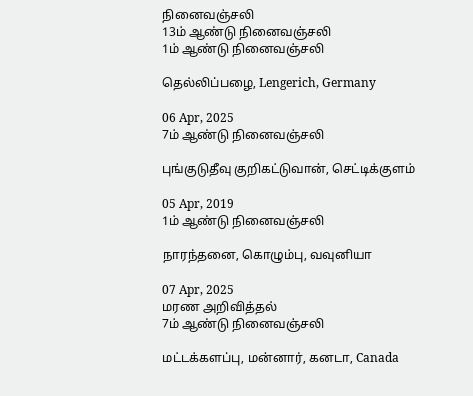நினைவஞ்சலி
13ம் ஆண்டு நினைவஞ்சலி
1ம் ஆண்டு நினைவஞ்சலி

தெல்லிப்பழை, Lengerich, Germany

06 Apr, 2025
7ம் ஆண்டு நினைவஞ்சலி

புங்குடுதீவு குறிகட்டுவான், செட்டிக்குளம்

05 Apr, 2019
1ம் ஆண்டு நினைவஞ்சலி

நாரந்தனை, கொழும்பு, வவுனியா

07 Apr, 2025
மரண அறிவித்தல்
7ம் ஆண்டு நினைவஞ்சலி

மட்டக்களப்பு, மன்னார், கனடா, Canada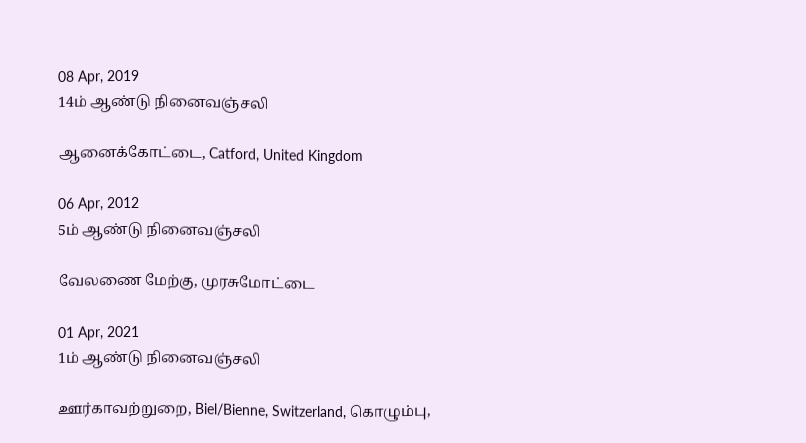08 Apr, 2019
14ம் ஆண்டு நினைவஞ்சலி

ஆனைக்கோட்டை, Catford, United Kingdom

06 Apr, 2012
5ம் ஆண்டு நினைவஞ்சலி

வேலணை மேற்கு, முரசுமோட்டை

01 Apr, 2021
1ம் ஆண்டு நினைவஞ்சலி

ஊர்காவற்றுறை, Biel/Bienne, Switzerland, கொழும்பு,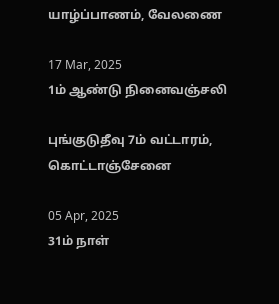யாழ்ப்பாணம், வேலணை

17 Mar, 2025
1ம் ஆண்டு நினைவஞ்சலி

புங்குடுதீவு 7ம் வட்டாரம், கொட்டாஞ்சேனை

05 Apr, 2025
31ம் நாள்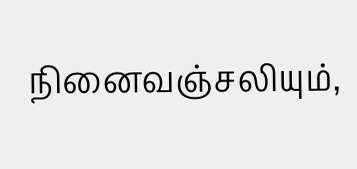நினைவஞ்சலியும்,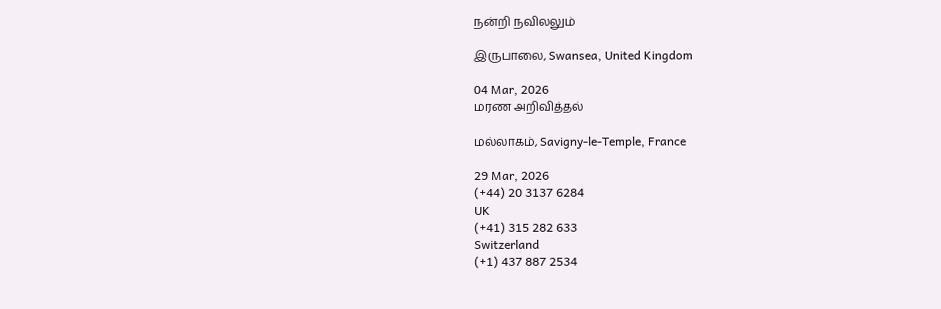நன்றி நவிலலும்

இருபாலை, Swansea, United Kingdom

04 Mar, 2026
மரண அறிவித்தல்

மல்லாகம், Savigny-le-Temple, France

29 Mar, 2026
(+44) 20 3137 6284
UK
(+41) 315 282 633
Switzerland
(+1) 437 887 2534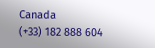Canada
(+33) 182 888 604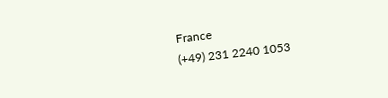France
(+49) 231 2240 1053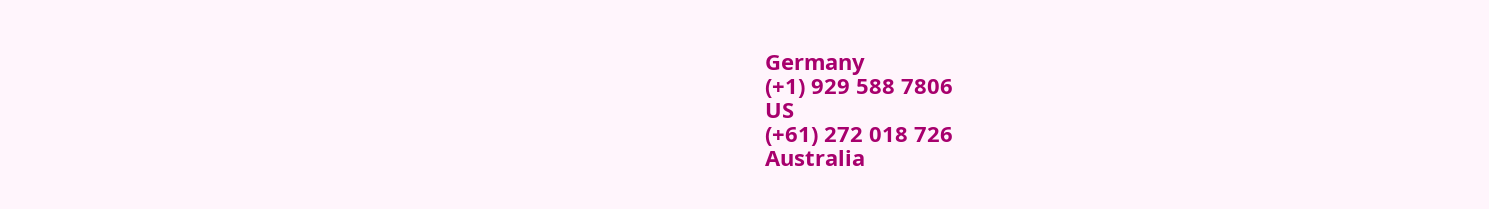Germany
(+1) 929 588 7806
US
(+61) 272 018 726
Australia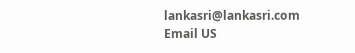lankasri@lankasri.com
Email US